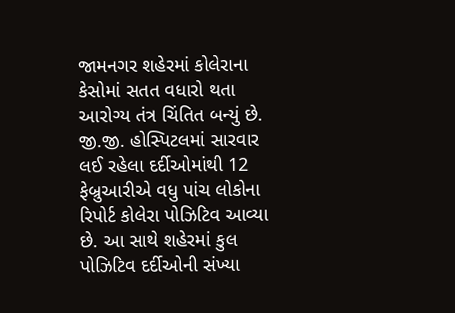જામનગર શહેરમાં કોલેરાના કેસોમાં સતત વધારો થતા આરોગ્ય તંત્ર ચિંતિત બન્યું છે. જી.જી. હોસ્પિટલમાં સારવાર લઈ રહેલા દર્દીઓમાંથી 12 ફેબ્રુઆરીએ વધુ પાંચ લોકોના રિપોર્ટ કોલેરા પોઝિટિવ આવ્યા છે. આ સાથે શહેરમાં કુલ પોઝિટિવ દર્દીઓની સંખ્યા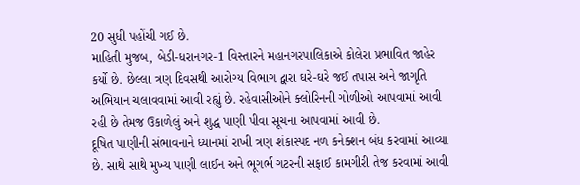20 સુધી પહોંચી ગઈ છે.
માહિતી મુજબ, બેડી-ધરાનગર-1 વિસ્તારને મહાનગરપાલિકાએ કોલેરા પ્રભાવિત જાહેર કર્યો છે. છેલ્લા ત્રણ દિવસથી આરોગ્ય વિભાગ દ્વારા ઘરે-ઘરે જઈ તપાસ અને જાગૃતિ અભિયાન ચલાવવામાં આવી રહ્યું છે. રહેવાસીઓને ક્લોરિનની ગોળીઓ આપવામાં આવી રહી છે તેમજ ઉકાળેલું અને શુદ્ધ પાણી પીવા સૂચના આપવામાં આવી છે.
દૂષિત પાણીની સંભાવનાને ધ્યાનમાં રાખી ત્રણ શંકાસ્પદ નળ કનેક્શન બંધ કરવામાં આવ્યા છે. સાથે સાથે મુખ્ય પાણી લાઈન અને ભૂગર્ભ ગટરની સફાઈ કામગીરી તેજ કરવામાં આવી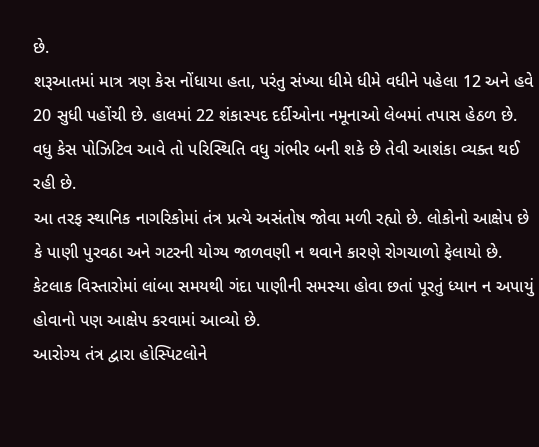છે.
શરૂઆતમાં માત્ર ત્રણ કેસ નોંધાયા હતા, પરંતુ સંખ્યા ધીમે ધીમે વધીને પહેલા 12 અને હવે 20 સુધી પહોંચી છે. હાલમાં 22 શંકાસ્પદ દર્દીઓના નમૂનાઓ લેબમાં તપાસ હેઠળ છે. વધુ કેસ પોઝિટિવ આવે તો પરિસ્થિતિ વધુ ગંભીર બની શકે છે તેવી આશંકા વ્યક્ત થઈ રહી છે.
આ તરફ સ્થાનિક નાગરિકોમાં તંત્ર પ્રત્યે અસંતોષ જોવા મળી રહ્યો છે. લોકોનો આક્ષેપ છે કે પાણી પુરવઠા અને ગટરની યોગ્ય જાળવણી ન થવાને કારણે રોગચાળો ફેલાયો છે. કેટલાક વિસ્તારોમાં લાંબા સમયથી ગંદા પાણીની સમસ્યા હોવા છતાં પૂરતું ધ્યાન ન અપાયું હોવાનો પણ આક્ષેપ કરવામાં આવ્યો છે.
આરોગ્ય તંત્ર દ્વારા હોસ્પિટલોને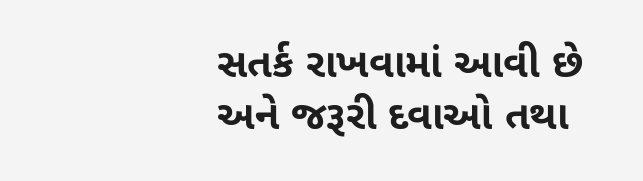સતર્ક રાખવામાં આવી છે અને જરૂરી દવાઓ તથા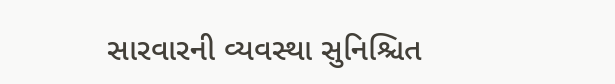સારવારની વ્યવસ્થા સુનિશ્ચિત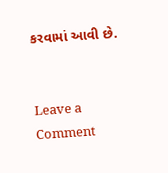કરવામાં આવી છે.


Leave a Comment